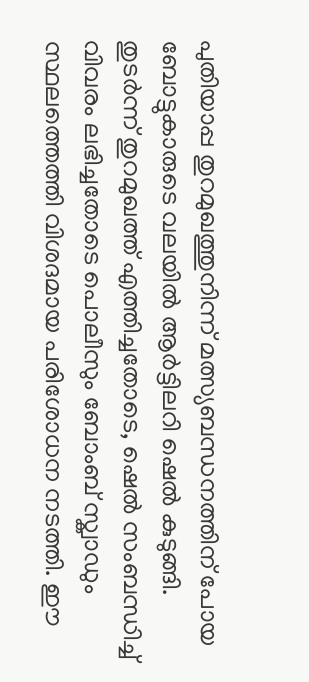പുതിയാപ്പ തുറമുഖത്തുനിന്ന് മത്സ്യബന്ധനത്തിന് പോയ ബോട്ടുകാരുടെ വലയിൽ ആർട്ടിലറി ഷെൽ കുടുങ്ങി. തുടർന്ന് തുറമുഖത്ത് എത്തിച്ചതോടെ, ഷെൽ സംബന്ധിച്ച് വിവരം ലഭിച്ചതോടെ പൊലീസും ബോംബ് സ്ക്വാഡും സ്ഥലത്തെത്തി വിശദമായ പരിശോധന നടത്തി. ഈ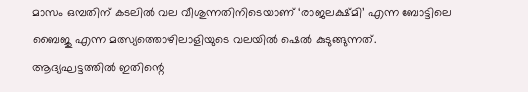മാസം ഒമ്പതിന് കടലിൽ വല വീശുന്നതിനിടെയാണ് ‘രാജലക്ഷ്മി’ എന്ന ബോട്ടിലെ ബൈജു എന്ന മത്സ്യത്തൊഴിലാളിയുടെ വലയിൽ ഷെൽ കുടുങ്ങുന്നത്.
ആദ്യഘട്ടത്തിൽ ഇതിന്റെ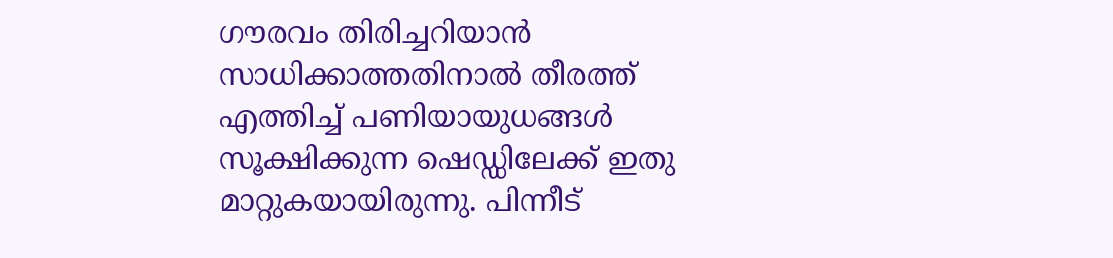ഗൗരവം തിരിച്ചറിയാൻ സാധിക്കാത്തതിനാൽ തീരത്ത് എത്തിച്ച് പണിയായുധങ്ങൾ സൂക്ഷിക്കുന്ന ഷെഡ്ഡിലേക്ക് ഇതു മാറ്റുകയായിരുന്നു. പിന്നീട്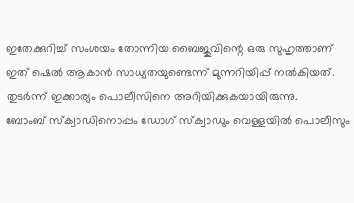ഇതേക്കുറിച്ച് സംശയം തോന്നിയ ബൈജുവിന്റെ ഒരു സുഹൃത്താണ് ഇത് ഷെൽ ആകാൻ സാധ്യതയുണ്ടെന്ന് മുന്നറിയിപ്പ് നൽകിയത്. തുടർന്ന് ഇക്കാര്യം പൊലീസിനെ അറിയിക്കുകയായിരുന്നു.
ബോംബ് സ്ക്വാഡിനൊപ്പം ഡോഗ് സ്ക്വാഡും വെള്ളയിൽ പൊലീസും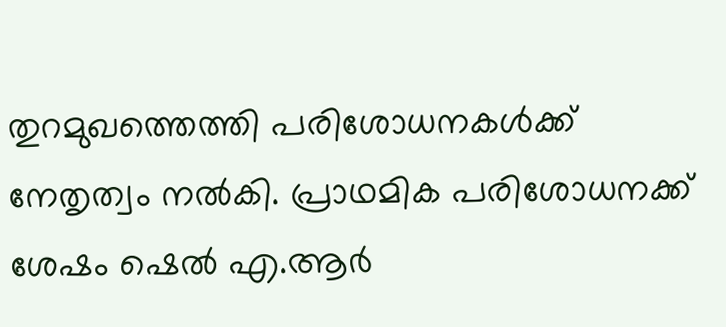തുറമുഖത്തെത്തി പരിശോധനകൾക്ക് നേതൃത്വം നൽകി. പ്രാഥമിക പരിശോധനക്ക് ശേഷം ഷെൽ എ.ആർ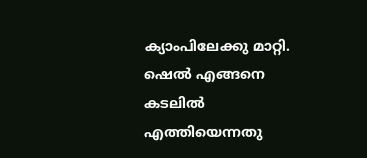ക്യാംപിലേക്കു മാറ്റി. ഷെൽ എങ്ങനെ കടലിൽ എത്തിയെന്നതു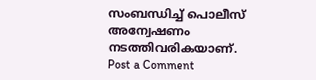സംബന്ധിച്ച് പൊലീസ് അന്വേഷണം നടത്തിവരികയാണ്.
Post a Comment